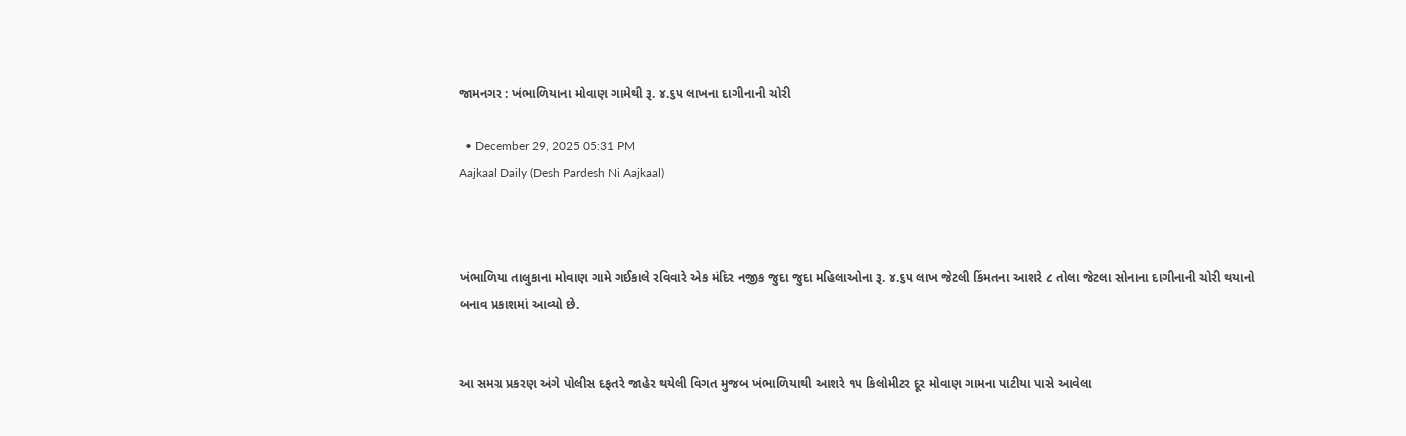જામનગર : ખંભાળિયાના મોવાણ ગામેથી રૂ. ૪.૬૫ લાખના દાગીનાની ચોરી

  • December 29, 2025 05:31 PM
Aajkaal Daily (Desh Pardesh Ni Aajkaal)



ખંભાળિયા તાલુકાના મોવાણ ગામે ગઈકાલે રવિવારે એક મંદિર નજીક જુદા જુદા મહિલાઓના રૂ. ૪.૬૫ લાખ જેટલી કિંમતના આશરે ૮ તોલા જેટલા સોનાના દાગીનાની ચોરી થયાનો બનાવ પ્રકાશમાં આવ્યો છે.


આ સમગ્ર પ્રકરણ અંગે પોલીસ દફતરે જાહેર થયેલી વિગત મુજબ ખંભાળિયાથી આશરે ૧૫ કિલોમીટર દૂર મોવાણ ગામના પાટીયા પાસે આવેલા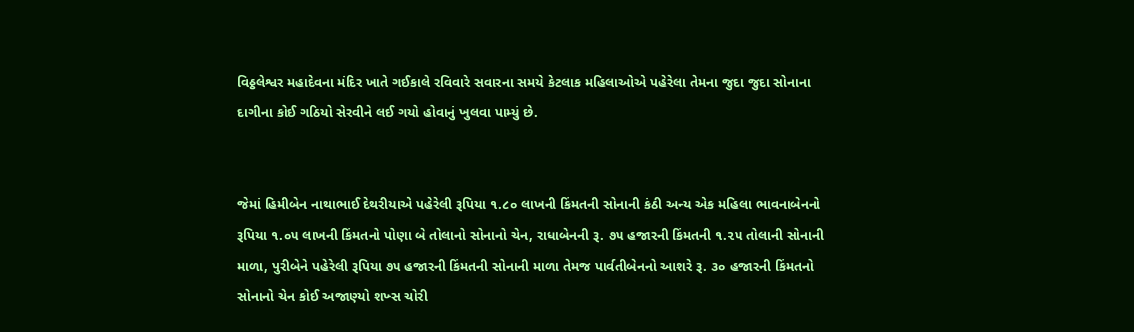વિઠ્ઠલેશ્વર મહાદેવના મંદિર ખાતે ગઈકાલે રવિવારે સવારના સમયે કેટલાક મહિલાઓએ પહેરેલા તેમના જુદા જુદા સોનાના દાગીના કોઈ ગઠિયો સેરવીને લઈ ગયો હોવાનું ખુલવા પામ્યું છે.


જેમાં હિમીબેન નાથાભાઈ દેથરીયાએ પહેરેલી રૂપિયા ૧.૮૦ લાખની કિંમતની સોનાની કંઠી અન્ય એક મહિલા ભાવનાબેનનો રૂપિયા ૧.૦૫ લાખની કિંમતનો પોણા બે તોલાનો સોનાનો ચેન, રાધાબેનની રૂ. ૭૫ હજારની કિંમતની ૧.૨૫ તોલાની સોનાની માળા, પુરીબેને પહેરેલી રૂપિયા ૭૫ હજારની કિંમતની સોનાની માળા તેમજ પાર્વતીબેનનો આશરે રૂ. ૩૦ હજારની કિંમતનો સોનાનો ચેન કોઈ અજાણ્યો શખ્સ ચોરી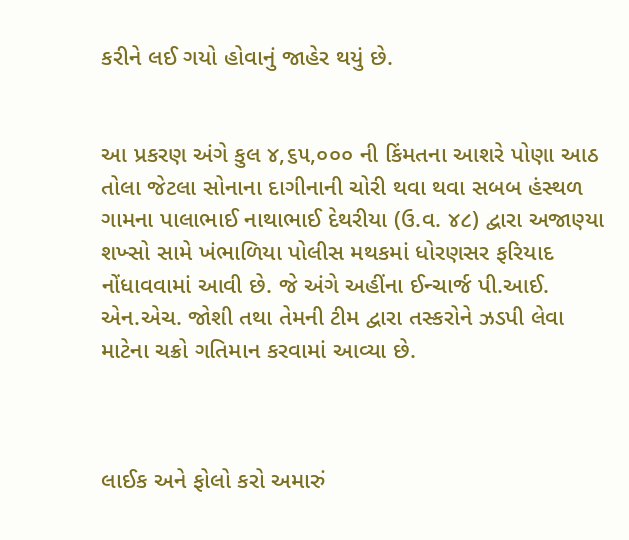કરીને લઈ ગયો હોવાનું જાહેર થયું છે.


આ પ્રકરણ અંગે કુલ ૪,૬૫,૦૦૦ ની કિંમતના આશરે પોણા આઠ તોલા જેટલા સોનાના દાગીનાની ચોરી થવા થવા સબબ હંસ્થળ ગામના પાલાભાઈ નાથાભાઈ દેથરીયા (ઉ.વ. ૪૮) દ્વારા અજાણ્યા શખ્સો સામે ખંભાળિયા પોલીસ મથકમાં ધોરણસર ફરિયાદ નોંધાવવામાં આવી છે. જે અંગે અહીંના ઈન્ચાર્જ પી.આઈ. એન.એચ. જોશી તથા તેમની ટીમ દ્વારા તસ્કરોને ઝડપી લેવા માટેના ચક્રો ગતિમાન કરવામાં આવ્યા છે.



લાઈક અને ફોલો કરો અમારું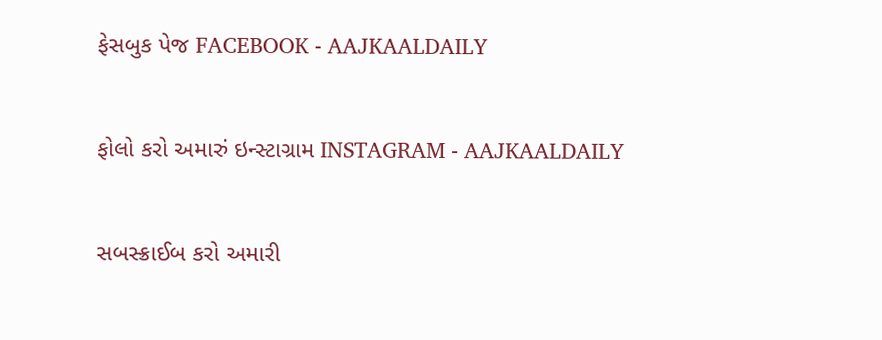ફેસબુક પેજ FACEBOOK - AAJKAALDAILY


ફોલો કરો અમારું ઇન્સ્ટાગ્રામ INSTAGRAM - AAJKAALDAILY


સબસ્ક્રાઈબ કરો અમારી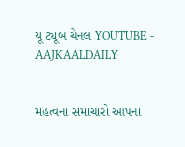યૂ ટ્યૂબ ચેનલ YOUTUBE - AAJKAALDAILY


મહત્વના સમાચારો આપના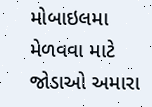મોબાઇલમા મેળવવા માટે જોડાઓ અમારા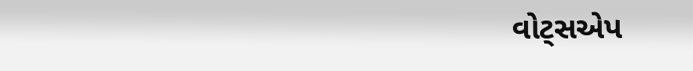વોટ્સએપ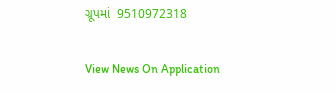ગ્રૂપમાં  9510972318

View News On Application